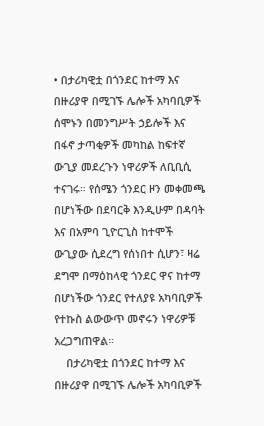• በታሪካዊቷ በጎንደር ከተማ እና በዙሪያዋ በሚገኙ ሌሎች አካባቢዎች ሰሞኑን በመንግሥት ኃይሎች እና በፋኖ ታጣቂዎች መካከል ከፍተኛ ውጊያ መደረጉን ነዋሪዎች ለቢቢሲ ተናገሩ። የሰሜን ጎንደር ዞን መቀመጫ በሆነችው በደባርቅ እንዲሁም በዳባት እና በአምባ ጊዮርጊስ ከተሞች ውጊያው ሲደረግ የሰነበተ ሲሆን፣ ዛሬ ደግሞ በማዕከላዊ ጎንደር ዋና ከተማ በሆነችው ጎንደር የተለያዩ አካባቢዎች የተኩስ ልውውጥ መኖሩን ነዋሪዎቹ አረጋግጠዋል።
    በታሪካዊቷ በጎንደር ከተማ እና በዙሪያዋ በሚገኙ ሌሎች አካባቢዎች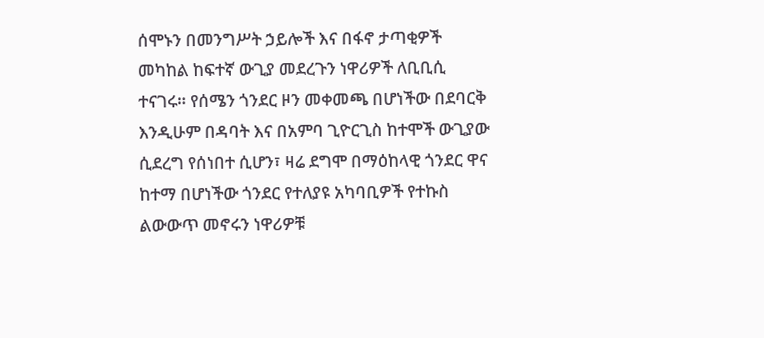ሰሞኑን በመንግሥት ኃይሎች እና በፋኖ ታጣቂዎች መካከል ከፍተኛ ውጊያ መደረጉን ነዋሪዎች ለቢቢሲ ተናገሩ። የሰሜን ጎንደር ዞን መቀመጫ በሆነችው በደባርቅ እንዲሁም በዳባት እና በአምባ ጊዮርጊስ ከተሞች ውጊያው ሲደረግ የሰነበተ ሲሆን፣ ዛሬ ደግሞ በማዕከላዊ ጎንደር ዋና ከተማ በሆነችው ጎንደር የተለያዩ አካባቢዎች የተኩስ ልውውጥ መኖሩን ነዋሪዎቹ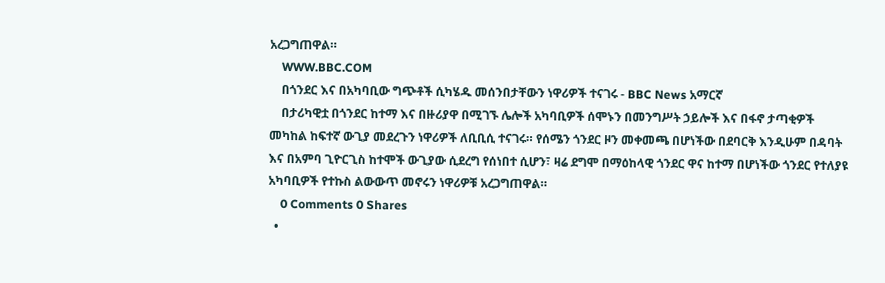አረጋግጠዋል።
    WWW.BBC.COM
    በጎንደር እና በአካባቢው ግጭቶች ሲካሄዱ መሰንበታቸውን ነዋሪዎች ተናገሩ - BBC News አማርኛ
    በታሪካዊቷ በጎንደር ከተማ እና በዙሪያዋ በሚገኙ ሌሎች አካባቢዎች ሰሞኑን በመንግሥት ኃይሎች እና በፋኖ ታጣቂዎች መካከል ከፍተኛ ውጊያ መደረጉን ነዋሪዎች ለቢቢሲ ተናገሩ። የሰሜን ጎንደር ዞን መቀመጫ በሆነችው በደባርቅ እንዲሁም በዳባት እና በአምባ ጊዮርጊስ ከተሞች ውጊያው ሲደረግ የሰነበተ ሲሆን፣ ዛሬ ደግሞ በማዕከላዊ ጎንደር ዋና ከተማ በሆነችው ጎንደር የተለያዩ አካባቢዎች የተኩስ ልውውጥ መኖሩን ነዋሪዎቹ አረጋግጠዋል።
    0 Comments 0 Shares
  •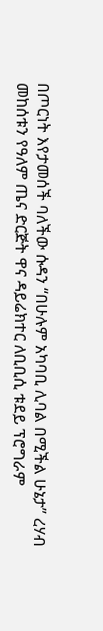በጦርነት እየታመሰች ባለችው ሱዳን “በሁሉም አካባቢ ሊባል በሚችል ሁኔታ” ረሃብ መከሰቱን የዓለም ጤና ድርጅት ዋና ዳይሬክተር ለቢቢሲ ቱደይ ፕሮግራም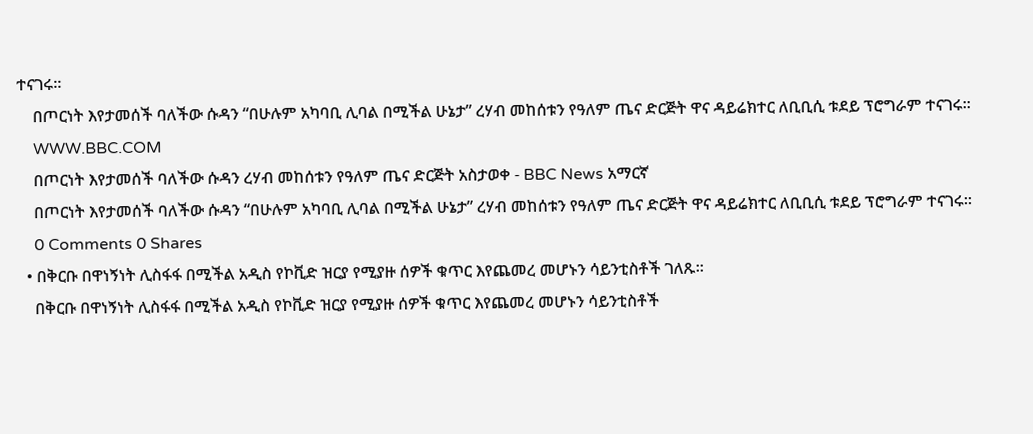ተናገሩ።
    በጦርነት እየታመሰች ባለችው ሱዳን “በሁሉም አካባቢ ሊባል በሚችል ሁኔታ” ረሃብ መከሰቱን የዓለም ጤና ድርጅት ዋና ዳይሬክተር ለቢቢሲ ቱደይ ፕሮግራም ተናገሩ።
    WWW.BBC.COM
    በጦርነት እየታመሰች ባለችው ሱዳን ረሃብ መከሰቱን የዓለም ጤና ድርጅት አስታወቀ - BBC News አማርኛ
    በጦርነት እየታመሰች ባለችው ሱዳን “በሁሉም አካባቢ ሊባል በሚችል ሁኔታ” ረሃብ መከሰቱን የዓለም ጤና ድርጅት ዋና ዳይሬክተር ለቢቢሲ ቱደይ ፕሮግራም ተናገሩ።
    0 Comments 0 Shares
  • በቅርቡ በዋነኝነት ሊስፋፋ በሚችል አዲስ የኮቪድ ዝርያ የሚያዙ ሰዎች ቁጥር እየጨመረ መሆኑን ሳይንቲስቶች ገለጹ።
    በቅርቡ በዋነኝነት ሊስፋፋ በሚችል አዲስ የኮቪድ ዝርያ የሚያዙ ሰዎች ቁጥር እየጨመረ መሆኑን ሳይንቲስቶች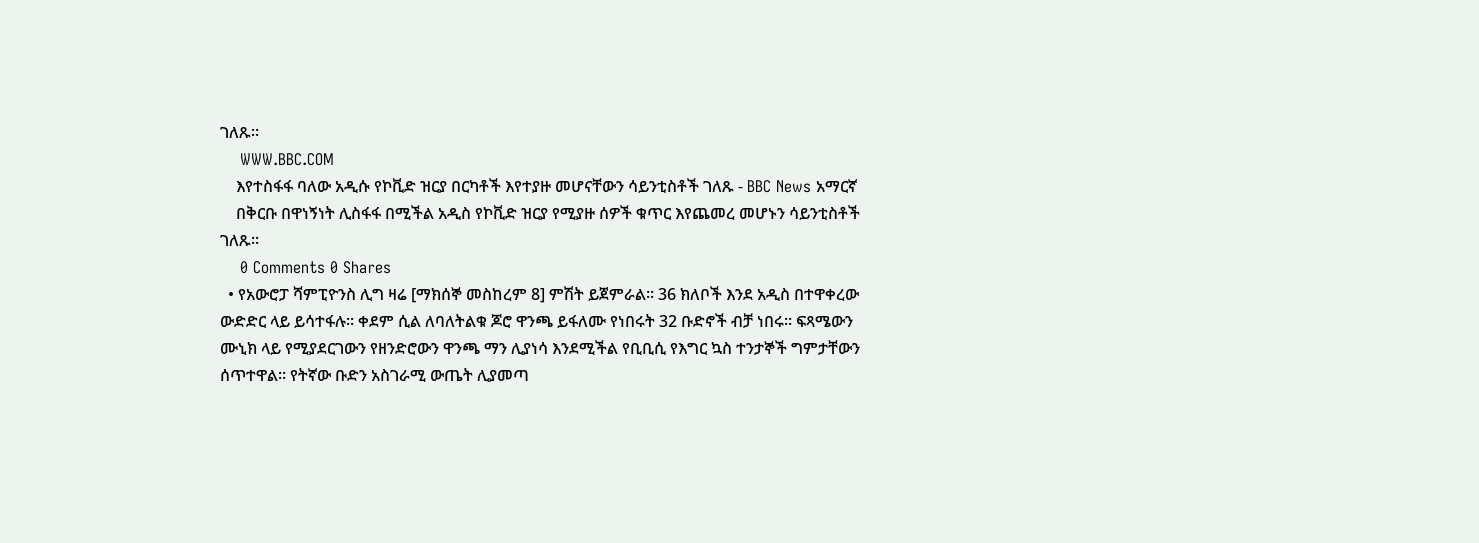ገለጹ።
    WWW.BBC.COM
    እየተስፋፋ ባለው አዲሱ የኮቪድ ዝርያ በርካቶች እየተያዙ መሆናቸውን ሳይንቲስቶች ገለጹ - BBC News አማርኛ
    በቅርቡ በዋነኝነት ሊስፋፋ በሚችል አዲስ የኮቪድ ዝርያ የሚያዙ ሰዎች ቁጥር እየጨመረ መሆኑን ሳይንቲስቶች ገለጹ።
    0 Comments 0 Shares
  • የአውሮፓ ሻምፒዮንስ ሊግ ዛሬ [ማክሰኞ መስከረም 8] ምሽት ይጀምራል። 36 ክለቦች እንደ አዲስ በተዋቀረው ውድድር ላይ ይሳተፋሉ። ቀደም ሲል ለባለትልቁ ጆሮ ዋንጫ ይፋለሙ የነበሩት 32 ቡድኖች ብቻ ነበሩ። ፍጻሜውን ሙኒክ ላይ የሚያደርገውን የዘንድሮውን ዋንጫ ማን ሊያነሳ እንደሚችል የቢቢሲ የእግር ኳስ ተንታኞች ግምታቸውን ሰጥተዋል። የትኛው ቡድን አስገራሚ ውጤት ሊያመጣ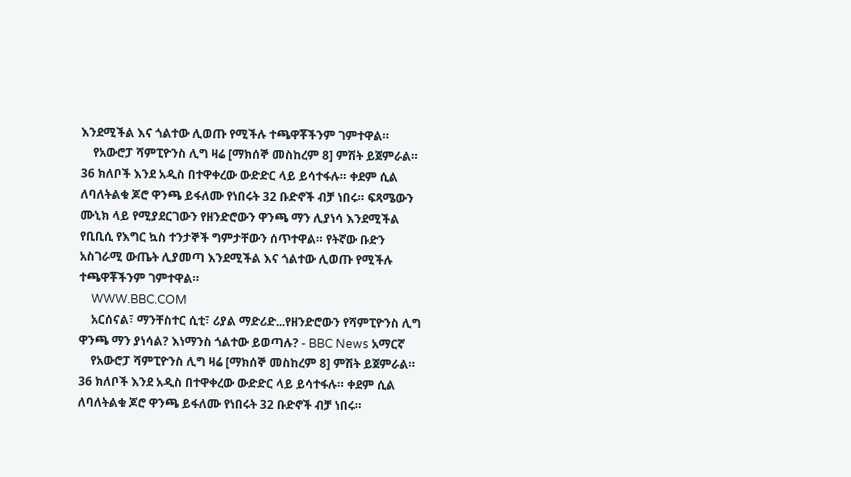እንደሚችል እና ጎልተው ሊወጡ የሚችሉ ተጫዋቾችንም ገምተዋል።
    የአውሮፓ ሻምፒዮንስ ሊግ ዛሬ [ማክሰኞ መስከረም 8] ምሽት ይጀምራል። 36 ክለቦች እንደ አዲስ በተዋቀረው ውድድር ላይ ይሳተፋሉ። ቀደም ሲል ለባለትልቁ ጆሮ ዋንጫ ይፋለሙ የነበሩት 32 ቡድኖች ብቻ ነበሩ። ፍጻሜውን ሙኒክ ላይ የሚያደርገውን የዘንድሮውን ዋንጫ ማን ሊያነሳ እንደሚችል የቢቢሲ የእግር ኳስ ተንታኞች ግምታቸውን ሰጥተዋል። የትኛው ቡድን አስገራሚ ውጤት ሊያመጣ እንደሚችል እና ጎልተው ሊወጡ የሚችሉ ተጫዋቾችንም ገምተዋል።
    WWW.BBC.COM
    አርሰናል፣ ማንቸስተር ሲቲ፣ ሪያል ማድሪድ...የዘንድሮውን የሻምፒዮንስ ሊግ ዋንጫ ማን ያነሳል? እነማንስ ጎልተው ይወጣሉ? - BBC News አማርኛ
    የአውሮፓ ሻምፒዮንስ ሊግ ዛሬ [ማክሰኞ መስከረም 8] ምሽት ይጀምራል። 36 ክለቦች እንደ አዲስ በተዋቀረው ውድድር ላይ ይሳተፋሉ። ቀደም ሲል ለባለትልቁ ጆሮ ዋንጫ ይፋለሙ የነበሩት 32 ቡድኖች ብቻ ነበሩ።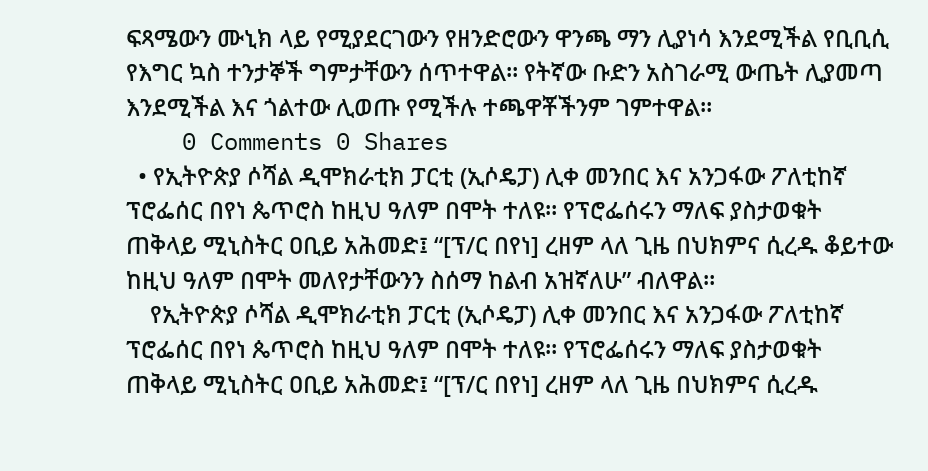ፍጻሜውን ሙኒክ ላይ የሚያደርገውን የዘንድሮውን ዋንጫ ማን ሊያነሳ እንደሚችል የቢቢሲ የእግር ኳስ ተንታኞች ግምታቸውን ሰጥተዋል። የትኛው ቡድን አስገራሚ ውጤት ሊያመጣ እንደሚችል እና ጎልተው ሊወጡ የሚችሉ ተጫዋቾችንም ገምተዋል።
    0 Comments 0 Shares
  • የኢትዮጵያ ሶሻል ዲሞክራቲክ ፓርቲ (ኢሶዴፓ) ሊቀ መንበር እና አንጋፋው ፖለቲከኛ ፕሮፌሰር በየነ ጴጥሮስ ከዚህ ዓለም በሞት ተለዩ። የፕሮፌሰሩን ማለፍ ያስታወቁት ጠቅላይ ሚኒስትር ዐቢይ አሕመድ፤ “[ፕ/ር በየነ] ረዘም ላለ ጊዜ በህክምና ሲረዱ ቆይተው ከዚህ ዓለም በሞት መለየታቸውንን ስሰማ ከልብ አዝኛለሁ” ብለዋል።
    የኢትዮጵያ ሶሻል ዲሞክራቲክ ፓርቲ (ኢሶዴፓ) ሊቀ መንበር እና አንጋፋው ፖለቲከኛ ፕሮፌሰር በየነ ጴጥሮስ ከዚህ ዓለም በሞት ተለዩ። የፕሮፌሰሩን ማለፍ ያስታወቁት ጠቅላይ ሚኒስትር ዐቢይ አሕመድ፤ “[ፕ/ር በየነ] ረዘም ላለ ጊዜ በህክምና ሲረዱ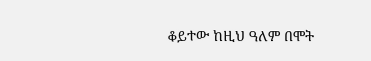ቆይተው ከዚህ ዓለም በሞት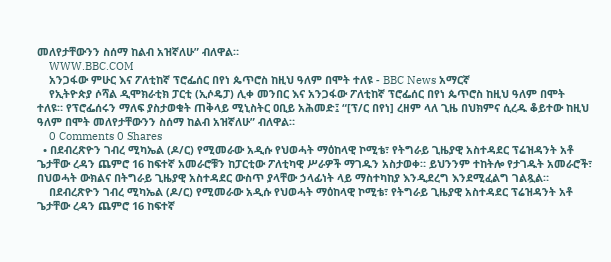መለየታቸውንን ስሰማ ከልብ አዝኛለሁ” ብለዋል።
    WWW.BBC.COM
    አንጋፋው ምሁር እና ፖለቲከኛ ፕሮፌሰር በየነ ጴጥሮስ ከዚህ ዓለም በሞት ተለዩ - BBC News አማርኛ
    የኢትዮጵያ ሶሻል ዲሞክራቲክ ፓርቲ (ኢሶዴፓ) ሊቀ መንበር እና አንጋፋው ፖለቲከኛ ፕሮፌሰር በየነ ጴጥሮስ ከዚህ ዓለም በሞት ተለዩ። የፕሮፌሰሩን ማለፍ ያስታወቁት ጠቅላይ ሚኒስትር ዐቢይ አሕመድ፤ “[ፕ/ር በየነ] ረዘም ላለ ጊዜ በህክምና ሲረዱ ቆይተው ከዚህ ዓለም በሞት መለየታቸውንን ስሰማ ከልብ አዝኛለሁ” ብለዋል።
    0 Comments 0 Shares
  • በደብረጽዮን ገብረ ሚካኤል (ዶ/ር) የሚመራው አዲሱ የህወሓት ማዕከላዊ ኮሚቴ፣ የትግራይ ጊዜያዊ አስተዳደር ፕሬዝዳንት አቶ ጌታቸው ረዳን ጨምሮ 16 ከፍተኛ አመራሮቹን ከፓርቲው ፖለቲካዊ ሥራዎች ማገዱን አስታወቀ። ይህንንም ተከትሎ የታገዱት አመራሮች፣ በህወሓት ውክልና በትግራይ ጊዜያዊ አስተዳደር ውስጥ ያላቸው ኃላፊነት ላይ ማስተካከያ እንዲደረግ እንደሚፈልግ ገልጿል።
    በደብረጽዮን ገብረ ሚካኤል (ዶ/ር) የሚመራው አዲሱ የህወሓት ማዕከላዊ ኮሚቴ፣ የትግራይ ጊዜያዊ አስተዳደር ፕሬዝዳንት አቶ ጌታቸው ረዳን ጨምሮ 16 ከፍተኛ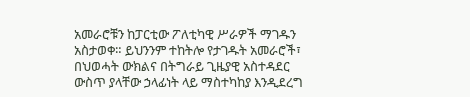አመራሮቹን ከፓርቲው ፖለቲካዊ ሥራዎች ማገዱን አስታወቀ። ይህንንም ተከትሎ የታገዱት አመራሮች፣ በህወሓት ውክልና በትግራይ ጊዜያዊ አስተዳደር ውስጥ ያላቸው ኃላፊነት ላይ ማስተካከያ እንዲደረግ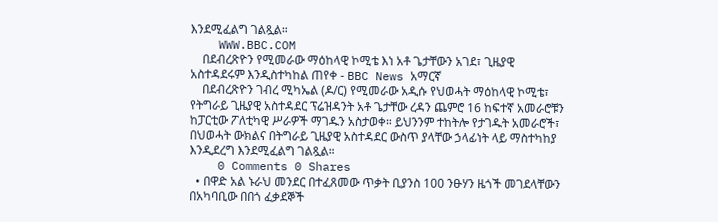እንደሚፈልግ ገልጿል።
    WWW.BBC.COM
    በደብረጽዮን የሚመራው ማዕከላዊ ኮሚቴ እነ አቶ ጌታቸውን አገደ፣ ጊዜያዊ አስተዳደሩም እንዲስተካከል ጠየቀ - BBC News አማርኛ
    በደብረጽዮን ገብረ ሚካኤል (ዶ/ር) የሚመራው አዲሱ የህወሓት ማዕከላዊ ኮሚቴ፣ የትግራይ ጊዜያዊ አስተዳደር ፕሬዝዳንት አቶ ጌታቸው ረዳን ጨምሮ 16 ከፍተኛ አመራሮቹን ከፓርቲው ፖለቲካዊ ሥራዎች ማገዱን አስታወቀ። ይህንንም ተከትሎ የታገዱት አመራሮች፣ በህወሓት ውክልና በትግራይ ጊዜያዊ አስተዳደር ውስጥ ያላቸው ኃላፊነት ላይ ማስተካከያ እንዲደረግ እንደሚፈልግ ገልጿል።
    0 Comments 0 Shares
  • በዋድ አል ኑራህ መንደር በተፈጸመው ጥቃት ቢያንስ 100 ንፁሃን ዜጎች መገደላቸውን በአካባቢው በበጎ ፈቃደኞች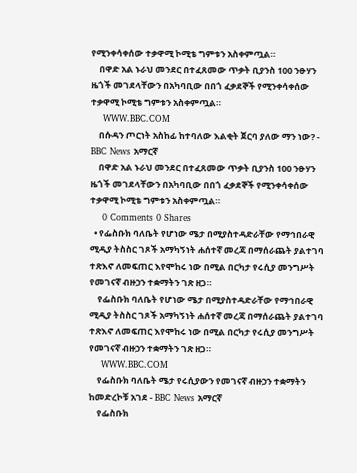የሚንቀሳቀሰው ተቃዋሚ ኮሚቴ ግምቱን አስቀምጧል።
    በዋድ አል ኑራህ መንደር በተፈጸመው ጥቃት ቢያንስ 100 ንፁሃን ዜጎች መገደላቸውን በአካባቢው በበጎ ፈቃደኞች የሚንቀሳቀሰው ተቃዋሚ ኮሚቴ ግምቱን አስቀምጧል።
    WWW.BBC.COM
    በሱዳን ጦርነት አስከፊ ከተባለው እልቂት ጀርባ ያለው ማን ነው? - BBC News አማርኛ
    በዋድ አል ኑራህ መንደር በተፈጸመው ጥቃት ቢያንስ 100 ንፁሃን ዜጎች መገደላቸውን በአካባቢው በበጎ ፈቃደኞች የሚንቀሳቀሰው ተቃዋሚ ኮሚቴ ግምቱን አስቀምጧል።
    0 Comments 0 Shares
  • የፌስቡክ ባለቤት የሆነው ሜታ በሚያስተዳድራቸው የማኅበራዊ ሚዲያ ትስስር ገጾች አማካኝነት ሐሰተኛ መረጃ በማሰራጨት ያልተገባ ተጽእኖ ለመፍጠር እየሞከሩ ነው በሚል በርካታ የሩሲያ መንግሥት የመገናኛ ብዙኃን ተቋማትን ገጽ ዘጋ።
    የፌስቡክ ባለቤት የሆነው ሜታ በሚያስተዳድራቸው የማኅበራዊ ሚዲያ ትስስር ገጾች አማካኝነት ሐሰተኛ መረጃ በማሰራጨት ያልተገባ ተጽእኖ ለመፍጠር እየሞከሩ ነው በሚል በርካታ የሩሲያ መንግሥት የመገናኛ ብዙኃን ተቋማትን ገጽ ዘጋ።
    WWW.BBC.COM
    የፌስቡክ ባለቤት ሜታ የሩሲያውን የመገናኛ ብዙኃን ተቋማትን ከመድረኮቹ አገደ - BBC News አማርኛ
    የፌስቡክ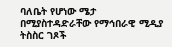ባለቤት የሆነው ሜታ በሚያስተዳድራቸው የማኅበራዊ ሚዲያ ትስስር ገጾች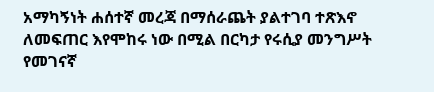አማካኝነት ሐሰተኛ መረጃ በማሰራጨት ያልተገባ ተጽእኖ ለመፍጠር እየሞከሩ ነው በሚል በርካታ የሩሲያ መንግሥት የመገናኛ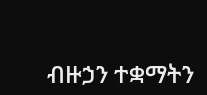ብዙኃን ተቋማትን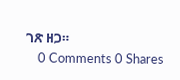ገጽ ዘጋ።
    0 Comments 0 Shares